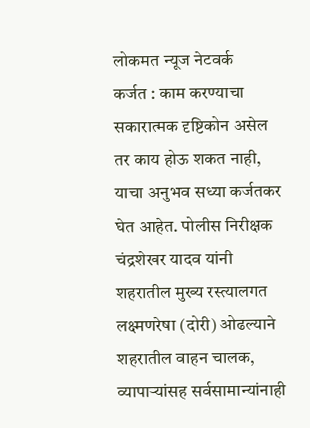लोकमत न्यूज नेटवर्क
कर्जत : काम करण्याचा सकारात्मक दृष्टिकोन असेल तर काय होऊ शकत नाही, याचा अनुभव सध्या कर्जतकर घेत आहेत. पोलीस निरीक्षक चंद्रशेखर यादव यांनी शहरातील मुख्य रस्त्यालगत लक्ष्मणरेषा (दोरी) ओढल्याने शहरातील वाहन चालक, व्यापाऱ्यांसह सर्वसामान्यांनाही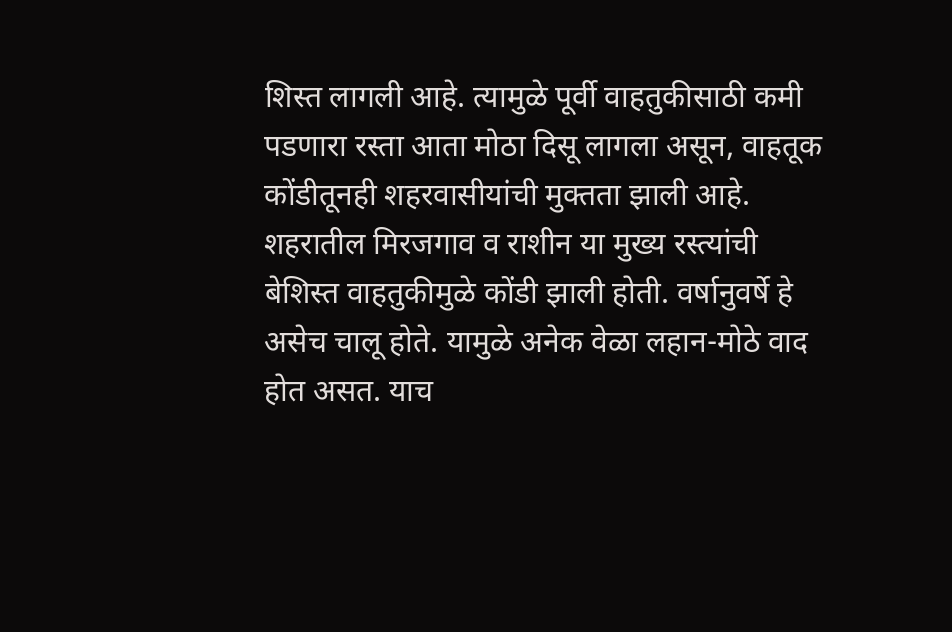शिस्त लागली आहे. त्यामुळे पूर्वी वाहतुकीसाठी कमी पडणारा रस्ता आता मोठा दिसू लागला असून, वाहतूक कोंडीतूनही शहरवासीयांची मुक्तता झाली आहे.
शहरातील मिरजगाव व राशीन या मुख्य रस्त्यांची बेशिस्त वाहतुकीमुळे कोंडी झाली होती. वर्षानुवर्षे हे असेच चालू होते. यामुळे अनेक वेळा लहान-मोठे वाद होत असत. याच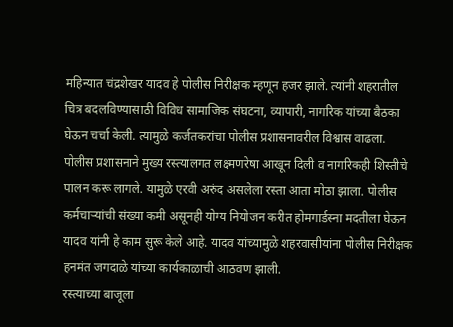महिन्यात चंद्रशेखर यादव हे पोलीस निरीक्षक म्हणून हजर झाले. त्यांनी शहरातील चित्र बदलविण्यासाठी विविध सामाजिक संघटना, व्यापारी, नागरिक यांच्या बैठका घेऊन चर्चा केली. त्यामुळे कर्जतकरांचा पोलीस प्रशासनावरील विश्वास वाढला.
पोलीस प्रशासनाने मुख्य रस्त्यालगत लक्ष्मणरेषा आखून दिली व नागरिकही शिस्तीचे पालन करू लागले. यामुळे एरवी अरुंद असलेला रस्ता आता मोठा झाला. पोलीस कर्मचाऱ्यांची संख्या कमी असूनही योग्य नियोजन करीत होमगार्डस्ना मदतीला घेऊन यादव यांनी हे काम सुरू केले आहे. यादव यांच्यामुळे शहरवासीयांना पोलीस निरीक्षक हनमंत जगदाळे यांच्या कार्यकाळाची आठवण झाली.
रस्त्याच्या बाजूला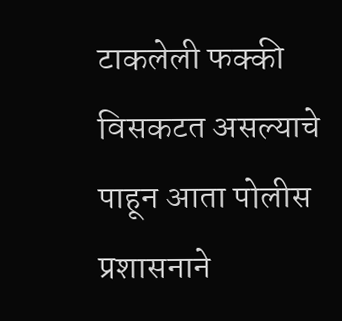टाकलेली फक्की विसकटत असल्याचे पाहून आता पोलीस प्रशासनाने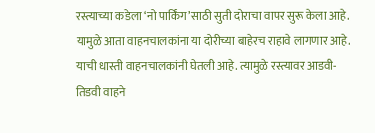रस्त्याच्या कडेला ‘नो पार्किंग’साठी सुती दोराचा वापर सुरू केला आहे. यामुळे आता वाहनचालकांना या दोरीच्या बाहेरच राहावे लागणार आहे. याची धास्ती वाहनचालकांनी घेतली आहे. त्यामुळे रस्त्यावर आडवी-तिडवी वाहने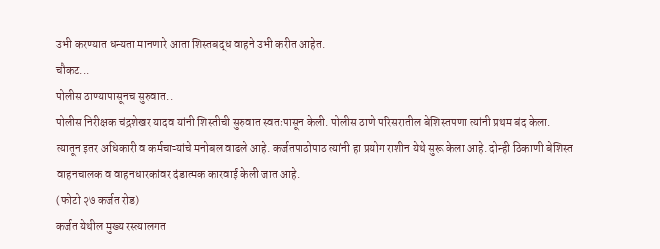उभी करण्यात धन्यता मानणारे आता शिस्तबद्ध वाहने उभी करीत आहेत.
चौकट...
पोलीस ठाण्यापासूनच सुरुवात..
पोलीस निरीक्षक चंद्रशेखर यादव यांनी शिस्तीची सुरुवात स्वतःपासून केली. पोलीस ठाणे परिसरातील बेशिस्तपणा त्यांनी प्रथम बंद केला. त्यातून इतर अधिकारी व कर्मचाऱ्यांचे मनोबल वाढले आहे. कर्जतपाठोपाठ त्यांनी हा प्रयोग राशीन येथे सुरू केला आहे. दोन्ही ठिकाणी बेशिस्त वाहनचालक व वाहनधारकांवर दंडात्मक कारवाई केली जात आहे.
(फोटो २७ कर्जत रोड)
कर्जत येथील मुख्य रस्त्यालगत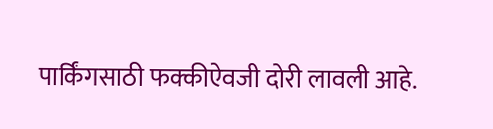पार्किंगसाठी फक्कीऐवजी दोरी लावली आहे.